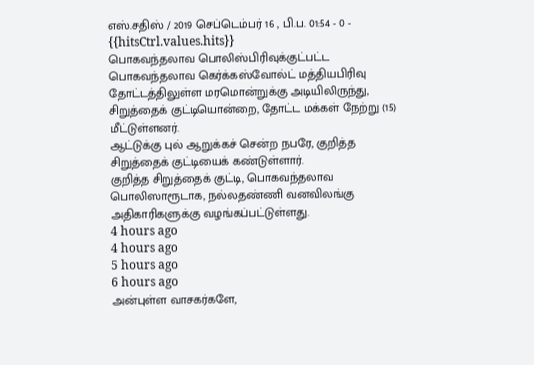எஸ்.சதிஸ் / 2019 செப்டெம்பர் 16 , பி.ப. 01:54 - 0 - {{hitsCtrl.values.hits}}
பொகவந்தலாவ பொலிஸ்பிரிவுக்குட்பட்ட பொகவந்தலாவ கெர்க்கஸ்வோல்ட் மத்தியபிரிவு தோட்டத்திலுள்ள மரமொன்றுக்கு அடியிலிருந்து, சிறுத்தைக் குட்டியொன்றை, தோட்ட மக்கள் நேற்று (15) மீட்டுள்ளனர்.
ஆட்டுக்கு புல் ஆறுக்கச் சென்ற நபரே, குறித்த சிறுத்தைக் குட்டியைக் கண்டுள்ளார்.
குறித்த சிறுத்தைக் குட்டி, பொகவந்தலாவ பொலிஸாரூடாக, நல்லதண்ணி வனவிலங்கு அதிகாரிகளுக்கு வழங்கப்பட்டுள்ளது.
4 hours ago
4 hours ago
5 hours ago
6 hours ago
அன்புள்ள வாசகர்களே,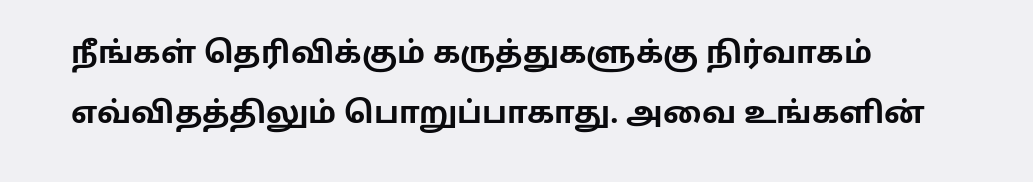நீங்கள் தெரிவிக்கும் கருத்துகளுக்கு நிர்வாகம் எவ்விதத்திலும் பொறுப்பாகாது. அவை உங்களின்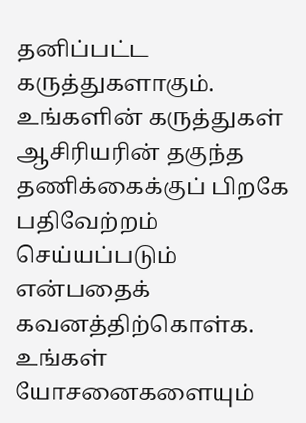தனிப்பட்ட கருத்துகளாகும். உங்களின் கருத்துகள் ஆசிரியரின் தகுந்த தணிக்கைக்குப் பிறகே பதிவேற்றம் செய்யப்படும் என்பதைக் கவனத்திற்கொள்க. உங்கள் யோசனைகளையும்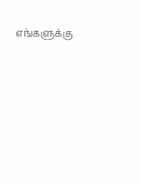எங்களுக்கு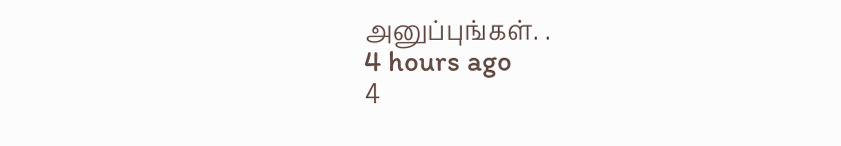அனுப்புங்கள். .
4 hours ago
4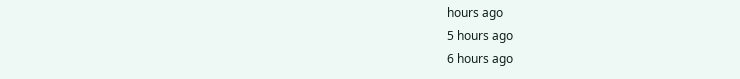hours ago
5 hours ago
6 hours ago